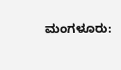ಮಂಗಳೂರು: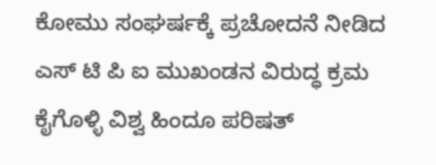ಕೋಮು ಸಂಘರ್ಷಕ್ಕೆ ಪ್ರಚೋದನೆ ನೀಡಿದ ಎಸ್ ಟಿ ಪಿ ಐ ಮುಖಂಡನ ವಿರುದ್ಧ ಕ್ರಮ ಕೈಗೊಳ್ಳಿ ವಿಶ್ವ ಹಿಂದೂ ಪರಿಷತ್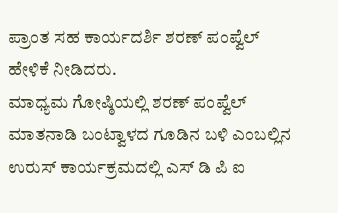ಪ್ರಾಂತ ಸಹ ಕಾರ್ಯದರ್ಶಿ ಶರಣ್ ಪಂಪ್ವೆಲ್ ಹೇಳಿಕೆ ನೀಡಿದರು.
ಮಾಧ್ಯಮ ಗೋಷ್ಠಿಯಲ್ಲಿ ಶರಣ್ ಪಂಪ್ವೆಲ್ ಮಾತನಾಡಿ ಬಂಟ್ವಾಳದ ಗೂಡಿನ ಬಳಿ ಎಂಬಲ್ಲಿನ ಉರುಸ್ ಕಾರ್ಯಕ್ರಮದಲ್ಲಿ ಎಸ್ ಡಿ ಪಿ ಐ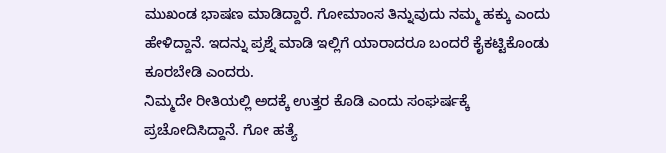ಮುಖಂಡ ಭಾಷಣ ಮಾಡಿದ್ದಾರೆ. ಗೋಮಾಂಸ ತಿನ್ನುವುದು ನಮ್ಮ ಹಕ್ಕು ಎಂದು ಹೇಳಿದ್ದಾನೆ. ಇದನ್ನು ಪ್ರಶ್ನೆ ಮಾಡಿ ಇಲ್ಲಿಗೆ ಯಾರಾದರೂ ಬಂದರೆ ಕೈಕಟ್ಟಿಕೊಂಡು ಕೂರಬೇಡಿ ಎಂದರು.
ನಿಮ್ಮದೇ ರೀತಿಯಲ್ಲಿ ಅದಕ್ಕೆ ಉತ್ತರ ಕೊಡಿ ಎಂದು ಸಂಘರ್ಷಕ್ಕೆ ಪ್ರಚೋದಿಸಿದ್ದಾನೆ. ಗೋ ಹತ್ಯೆ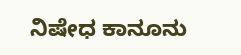ನಿಷೇಧ ಕಾನೂನು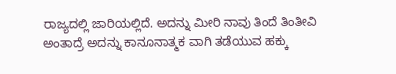ರಾಜ್ಯದಲ್ಲಿ ಜಾರಿಯಲ್ಲಿದೆ. ಅದನ್ನು ಮೀರಿ ನಾವು ತಿಂದೆ ತಿಂತೀವಿ ಅಂತಾದ್ರೆ ಅದನ್ನು ಕಾನೂನಾತ್ಮಕ ವಾಗಿ ತಡೆಯುವ ಹಕ್ಕು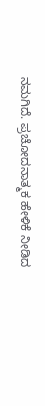ನಮಗಿದೆ. ಪ್ರಚೋದನಾತ್ಮಕ ಹೇಳಿಕೆ ನೀಡಿದ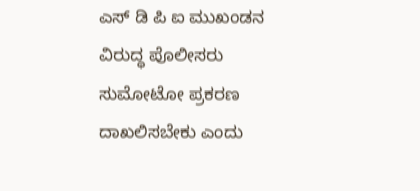ಎಸ್ ಡಿ ಪಿ ಐ ಮುಖಂಡನ ವಿರುದ್ಧ ಪೊಲೀಸರು ಸುಮೋಟೋ ಪ್ರಕರಣ ದಾಖಲಿಸಬೇಕು ಎಂದು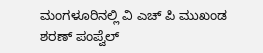ಮಂಗಳೂರಿನಲ್ಲಿ ವಿ ಎಚ್ ಪಿ ಮುಖಂಡ ಶರಣ್ ಪಂಪ್ವೆಲ್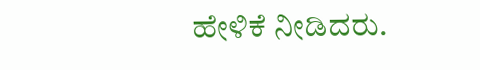ಹೇಳಿಕೆ ನೀಡಿದರು.